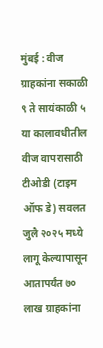मुंबई : वीज ग्राहकांना सकाळी ९ ते सायंकाळी ५ या कालावधीतील वीज वापरासाठी टीओडी (टाइम ऑफ डे) सवलत जुलै २०२५ मध्ये लागू केल्यापासून आतापर्यंत ७० लाख ग्राहकांना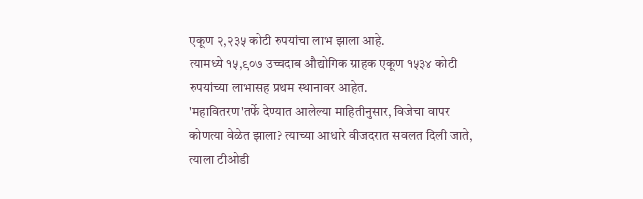एकूण २,२३५ कोटी रुपयांचा लाभ झाला आहे.
त्यामध्ये १५,९०७ उच्चदाब औद्योगिक ग्राहक एकूण १५३४ कोटी रुपयांच्या लाभासह प्रथम स्थानावर आहेत.
'महावितरण'तर्फे देण्यात आलेल्या माहितीनुसार, विजेचा वापर कोणत्या वेळेत झाला? त्याच्या आधारे वीजदरात सवलत दिली जाते, त्याला टीओडी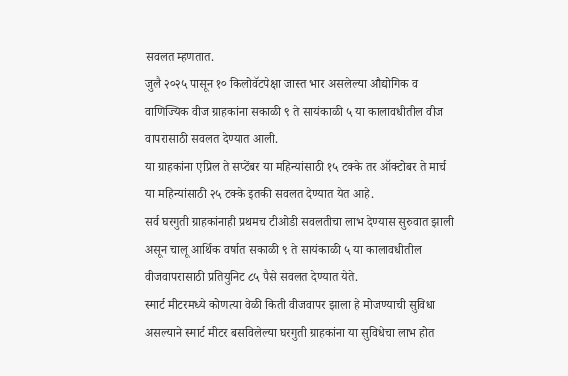सवलत म्हणतात.
जुलै २०२५ पासून १० किलोवॅटपेक्षा जास्त भार असलेल्या औद्योगिक व वाणिज्यिक वीज ग्राहकांना सकाळी ९ ते सायंकाळी ५ या कालावधीतील वीज वापरासाठी सवलत देण्यात आली.
या ग्राहकांना एप्रिल ते सप्टेंबर या महिन्यांसाठी १५ टक्के तर ऑक्टोबर ते मार्च या महिन्यांसाठी २५ टक्के इतकी सवलत देण्यात येत आहे.
सर्व घरगुती ग्राहकांनाही प्रथमच टीओडी सवलतीचा लाभ देण्यास सुरुवात झाली असून चालू आर्थिक वर्षात सकाळी ९ ते सायंकाळी ५ या कालावधीतील वीजवापरासाठी प्रतियुनिट ८५ पैसे सवलत देण्यात येते.
स्मार्ट मीटरमध्ये कोणत्या वेळी किती वीजवापर झाला हे मोजण्याची सुविधा असल्याने स्मार्ट मीटर बसविलेल्या घरगुती ग्राहकांना या सुविधेचा लाभ होत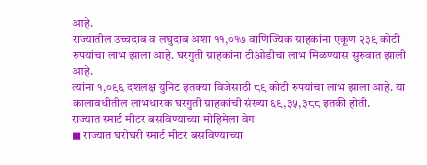आहे.
राज्यातील उच्चदाब व लघुदाब अशा ११,०१७ वाणिज्यिक ग्राहकांना एकूण २३९ कोटी रुपयांचा लाभ झाला आहे. घरगुती ग्राहकांना टीओडीचा लाभ मिळण्यास सुरुवात झाली आहे.
त्यांना १,०९६ दशलक्ष युनिट इतक्या विजेसाठी ८९ कोटी रुपयांचा लाभ झाला आहे. या कालावधीतील लाभधारक घरगुती ग्राहकांची संख्या ६९,३५,३८८ इतकी होती.
राज्यात स्मार्ट मीटर बसविण्याच्या मोहिमेला वेग
◼ राज्यात घरोघरी स्मार्ट मीटर बसविण्याच्या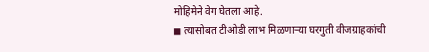मोहिमेने वेग घेतला आहे.
◼ त्यासोबत टीओडी लाभ मिळणाऱ्या घरगुती वीजग्राहकांची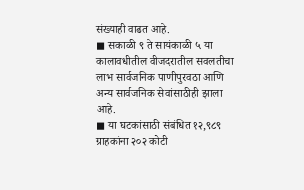संख्याही वाढत आहे.
◼ सकाळी ९ ते सायंकाळी ५ या कालावधीतील वीजदरातील सवलतीचा लाभ सार्वजनिक पाणीपुरवठा आणि अन्य सार्वजनिक सेवांसाठीही झाला आहे.
◼ या घटकांसाठी संबंधित १२,९८९ ग्राहकांना २०२ कोटी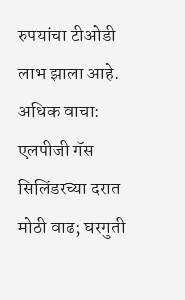रुपयांचा टीओडी लाभ झाला आहे.
अधिक वाचा: एलपीजी गॅस सिलिंडरच्या दरात मोठी वाढ; घरगुती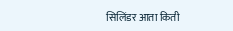सिलिंडर आता किती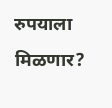रुपयाला मिळणार?